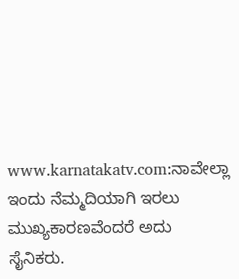www.karnatakatv.com:ನಾವೇಲ್ಲಾ ಇಂದು ನೆಮ್ಮದಿಯಾಗಿ ಇರಲು ಮುಖ್ಯಕಾರಣವೆಂದರೆ ಅದು ಸೈನಿಕರು.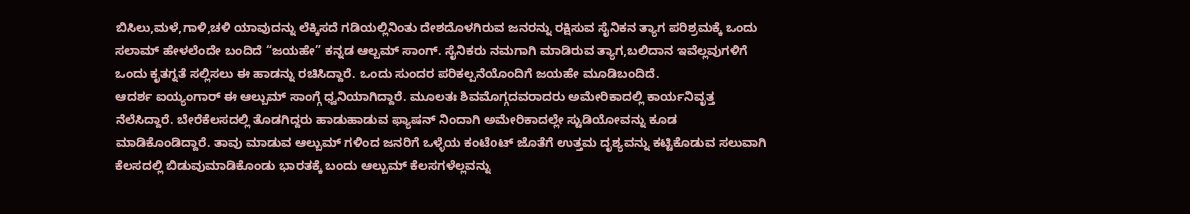ಬಿಸಿಲು,ಮಳೆ,ಗಾಳಿ,ಚಳಿ ಯಾವುದನ್ನು ಲೆಕ್ಕಿಸದೆ ಗಡಿಯಲ್ಲಿನಿಂತು ದೇಶದೊಳಗಿರುವ ಜನರನ್ನು ರಕ್ಷಿಸುವ ಸೈನಿಕನ ತ್ಯಾಗ ಪರಿಶ್ರಮಕ್ಕೆ ಒಂದು ಸಲಾಮ್ ಹೇಳಲೆಂದೇ ಬಂದಿದೆ “ಜಯಹೇ” ಕನ್ನಡ ಆಲ್ಬಮ್ ಸಾಂಗ್. ಸೈನಿಕರು ನಮಗಾಗಿ ಮಾಡಿರುವ ತ್ಯಾಗ,ಬಲಿದಾನ ಇವೆಲ್ಲವುಗಳಿಗೆ ಒಂದು ಕೃತಗ್ನತೆ ಸಲ್ಲಿಸಲು ಈ ಹಾಡನ್ನು ರಚಿಸಿದ್ದಾರೆ. ಒಂದು ಸುಂದರ ಪರಿಕಲ್ಪನೆಯೊಂದಿಗೆ ಜಯಹೇ ಮೂಡಿಬಂದಿದೆ.
ಆದರ್ಶ ಐಯ್ಯಂಗಾರ್ ಈ ಆಲ್ಬುಮ್ ಸಾಂಗ್ಗೆ ಧ್ವನಿಯಾಗಿದ್ದಾರೆ. ಮೂಲತಃ ಶಿವಮೊಗ್ಗದವರಾದರು ಅಮೇರಿಕಾದಲ್ಲಿ ಕಾರ್ಯನಿವೃತ್ತ ನೆಲೆಸಿದ್ದಾರೆ. ಬೇರೆಕೆಲಸದಲ್ಲಿ ತೊಡಗಿದ್ದರು ಹಾಡುಹಾಡುವ ಫ್ಯಾಷನ್ ನಿಂದಾಗಿ ಅಮೇರಿಕಾದಲ್ಲೇ ಸ್ಟುಡಿಯೋವನ್ನು ಕೂಡ ಮಾಡಿಕೊಂಡಿದ್ದಾರೆ. ತಾವು ಮಾಡುವ ಆಲ್ಬುಮ್ ಗಳಿಂದ ಜನರಿಗೆ ಒಳ್ಳೆಯ ಕಂಟೆoಟ್ ಜೊತೆಗೆ ಉತ್ತಮ ದೃಶ್ಯವನ್ನು ಕಟ್ಟಿಕೊಡುವ ಸಲುವಾಗಿ ಕೆಲಸದಲ್ಲಿ ಬಿಡುವುಮಾಡಿಕೊಂಡು ಭಾರತಕ್ಕೆ ಬಂದು ಆಲ್ಬುಮ್ ಕೆಲಸಗಳೆಲ್ಲವನ್ನು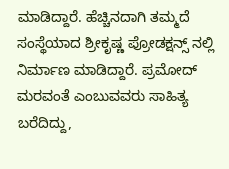ಮಾಡಿದ್ದಾರೆ. ಹೆಚ್ಚಿನದಾಗಿ ತಮ್ಮದೆ ಸಂಸ್ಥೆಯಾದ ಶ್ರೀಕೃಷ್ಣ ಪ್ರೋಡಕ್ಷನ್ಸ್ ನಲ್ಲಿ ನಿರ್ಮಾಣ ಮಾಡಿದ್ದಾರೆ. ಪ್ರಮೋದ್ ಮರವಂತೆ ಎಂಬುವವರು ಸಾಹಿತ್ಯ ಬರೆದಿದ್ದು,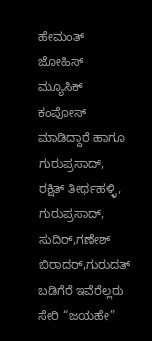ಹೇಮಂತ್ ಜೋಹಿಸ್ ಮ್ಯೂಸಿಕ್ ಕಂಪೋಸ್ ಮಾಡಿದ್ದಾರೆ ಹಾಗೂ ಗುರುಪ್ರಸಾದ್, ರಕ್ಷಿತ್ ತೀರ್ಥಹಳ್ಳಿ, ಗುರುಪ್ರಸಾದ್, ಸುದಿರ್,ಗಣೇಶ್ ಬಿರಾದರ್,ಗುರುದತ್ ಬಡಿಗೆರೆ ಇವೆರೆಲ್ಲರು ಸೇರಿ “ಜಯಹೇ”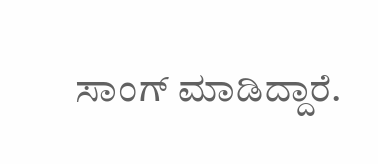ಸಾಂಗ್ ಮಾಡಿದ್ದಾರೆ.